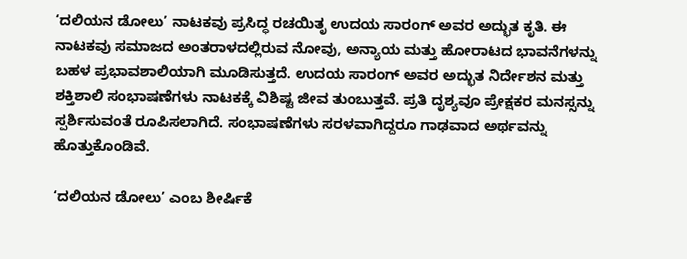‘ದಲಿಯನ ಡೋಲು’ ನಾಟಕವು ಪ್ರಸಿದ್ಧ ರಚಯಿತೃ ಉದಯ ಸಾರಂಗ್ ಅವರ ಅದ್ಭುತ ಕೃತಿ. ಈ ನಾಟಕವು ಸಮಾಜದ ಅಂತರಾಳದಲ್ಲಿರುವ ನೋವು, ಅನ್ಯಾಯ ಮತ್ತು ಹೋರಾಟದ ಭಾವನೆಗಳನ್ನು ಬಹಳ ಪ್ರಭಾವಶಾಲಿಯಾಗಿ ಮೂಡಿಸುತ್ತದೆ. ಉದಯ ಸಾರಂಗ್ ಅವರ ಅದ್ಭುತ ನಿರ್ದೇಶನ ಮತ್ತು ಶಕ್ತಿಶಾಲಿ ಸಂಭಾಷಣೆಗಳು ನಾಟಕಕ್ಕೆ ವಿಶಿಷ್ಟ ಜೀವ ತುಂಬುತ್ತವೆ. ಪ್ರತಿ ದೃಶ್ಯವೂ ಪ್ರೇಕ್ಷಕರ ಮನಸ್ಸನ್ನು ಸ್ಪರ್ಶಿಸುವಂತೆ ರೂಪಿಸಲಾಗಿದೆ. ಸಂಭಾಷಣೆಗಳು ಸರಳವಾಗಿದ್ದರೂ ಗಾಢವಾದ ಅರ್ಥವನ್ನು ಹೊತ್ತುಕೊಂಡಿವೆ.

‘ದಲಿಯನ ಡೋಲು’ ಎಂಬ ಶೀರ್ಷಿಕೆ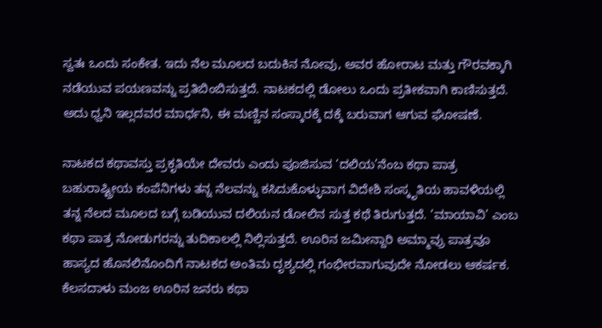ಸ್ವತಃ ಒಂದು ಸಂಕೇತ. ಇದು ನೆಲ ಮೂಲದ ಬದುಕಿನ ನೋವು, ಅವರ ಹೋರಾಟ ಮತ್ತು ಗೌರವಕ್ಕಾಗಿ ನಡೆಯುವ ಪಯಣವನ್ನು ಪ್ರತಿಬಿಂಬಿಸುತ್ತದೆ. ನಾಟಕದಲ್ಲಿ ಡೋಲು ಒಂದು ಪ್ರತೀಕವಾಗಿ ಕಾಣಿಸುತ್ತದೆ. ಅದು ಧ್ವನಿ ಇಲ್ಲದವರ ಮಾರ್ಧನಿ, ಈ ಮಣ್ಣಿನ ಸಂಸ್ಕಾರಕ್ಕೆ ದಕ್ಕೆ ಬರುವಾಗ ಆಗುವ ಘೋಷಣೆ.

ನಾಟಕದ ಕಥಾವಸ್ತು ಪ್ರಕೃತಿಯೇ ದೇವರು ಎಂದು ಪೂಜಿಸುವ ‘ದಲಿಯ’ನೆಂಬ ಕಥಾ ಪಾತ್ರ ಬಹುರಾಷ್ಟ್ರೀಯ ಕಂಪೆನಿಗಳು ತನ್ನ ನೆಲವನ್ನು ಕಸಿದುಕೊಳ್ಳುವಾಗ ವಿದೇಶಿ ಸಂಸ್ಕೃತಿಯ ಹಾವಳಿಯಲ್ಲಿ ತನ್ನ ನೆಲದ ಮೂಲದ ಬಗ್ಗೆ ಬಡಿಯುವ ದಲಿಯನ ಡೋಲಿನ ಸುತ್ತ ಕಥೆ ತಿರುಗುತ್ತದೆ. ‘ಮಾಯಾವಿ’ ಎಂಬ ಕಥಾ ಪಾತ್ರ ನೋಡುಗರನ್ನು ತುದಿಕಾಲಲ್ಲಿ ನಿಲ್ಲಿಸುತ್ತದೆ. ಊರಿನ ಜಮೀನ್ದಾರಿ ಅಮ್ಮಾವ್ರು ಪಾತ್ರವೂ ಹಾಸ್ಯದ ಹೊನಲಿನೊಂದಿಗೆ ನಾಟಕದ ಅಂತಿಮ ದೃಶ್ಯದಲ್ಲಿ ಗಂಭೀರವಾಗುವುದೇ ನೋಡಲು ಆಕರ್ಷಕ. ಕೆಲಸದಾಳು ಮಂಜ ಊರಿನ ಜನರು ಕಥಾ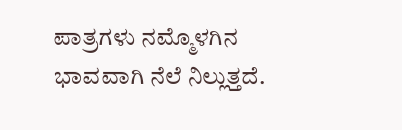ಪಾತ್ರಗಳು ನಮ್ಮೊಳಗಿನ ಭಾವವಾಗಿ ನೆಲೆ ನಿಲ್ಲುತ್ತದೆ.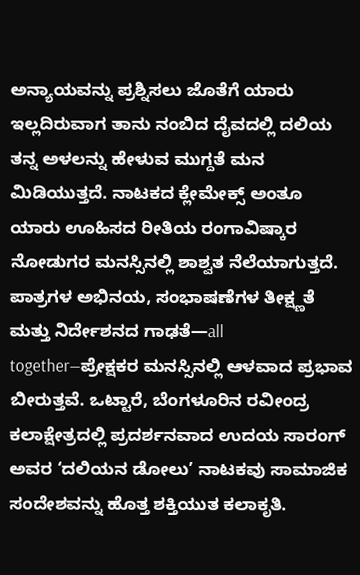ಅನ್ಯಾಯವನ್ನು ಪ್ರಶ್ನಿಸಲು ಜೊತೆಗೆ ಯಾರು ಇಲ್ಲದಿರುವಾಗ ತಾನು ನಂಬಿದ ದೈವದಲ್ಲಿ ದಲಿಯ ತನ್ನ ಅಳಲನ್ನು ಹೇಳುವ ಮುಗ್ದತೆ ಮನ ಮಿಡಿಯುತ್ತದೆ. ನಾಟಕದ ಕ್ಲೇಮೇಕ್ಸ್ ಅಂತೂ ಯಾರು ಊಹಿಸದ ರೀತಿಯ ರಂಗಾವಿಷ್ಕಾರ ನೋಡುಗರ ಮನಸ್ಸಿನಲ್ಲಿ ಶಾಶ್ವತ ನೆಲೆಯಾಗುತ್ತದೆ. ಪಾತ್ರಗಳ ಅಭಿನಯ, ಸಂಭಾಷಣೆಗಳ ತೀಕ್ಷ್ಣತೆ ಮತ್ತು ನಿರ್ದೇಶನದ ಗಾಢತೆ—all together—ಪ್ರೇಕ್ಷಕರ ಮನಸ್ಸಿನಲ್ಲಿ ಆಳವಾದ ಪ್ರಭಾವ ಬೀರುತ್ತವೆ. ಒಟ್ಟಾರೆ, ಬೆಂಗಳೂರಿನ ರವೀಂದ್ರ ಕಲಾಕ್ಷೇತ್ರದಲ್ಲಿ ಪ್ರದರ್ಶನವಾದ ಉದಯ ಸಾರಂಗ್ ಅವರ ‘ದಲಿಯನ ಡೋಲು’ ನಾಟಕವು ಸಾಮಾಜಿಕ ಸಂದೇಶವನ್ನು ಹೊತ್ತ ಶಕ್ತಿಯುತ ಕಲಾಕೃತಿ.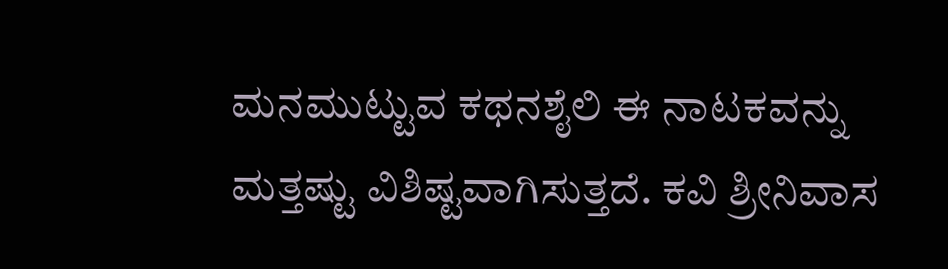ಮನಮುಟ್ಟುವ ಕಥನಶೈಲಿ ಈ ನಾಟಕವನ್ನು ಮತ್ತಷ್ಟು ವಿಶಿಷ್ಟವಾಗಿಸುತ್ತದೆ. ಕವಿ ಶ್ರೀನಿವಾಸ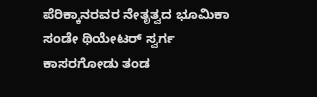ಪೆರಿಕ್ಕಾನರವರ ನೇತೃತ್ವದ ಭೂಮಿಕಾ ಸಂಡೇ ಥಿಯೇಟರ್ ಸ್ವರ್ಗ ಕಾಸರಗೋಡು ತಂಡ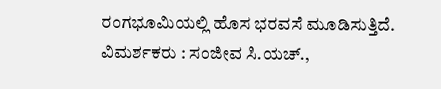ರಂಗಭೂಮಿಯಲ್ಲಿ ಹೊಸ ಭರವಸೆ ಮೂಡಿಸುತ್ತಿದೆ.
ವಿಮರ್ಶಕರು : ಸಂಜೀವ ಸಿ.ಯಚ್.,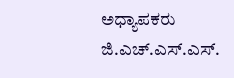ಅಧ್ಯಾಪಕರು ಜಿ.ಎಚ್.ಎಸ್.ಎಸ್.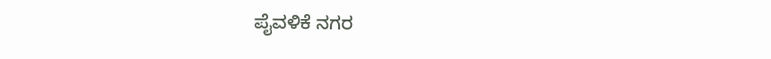ಪೈವಳಿಕೆ ನಗರ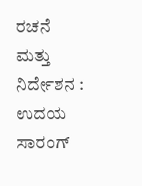ರಚನೆ ಮತ್ತು ನಿರ್ದೇಶನ : ಉದಯ ಸಾರಂಗ್